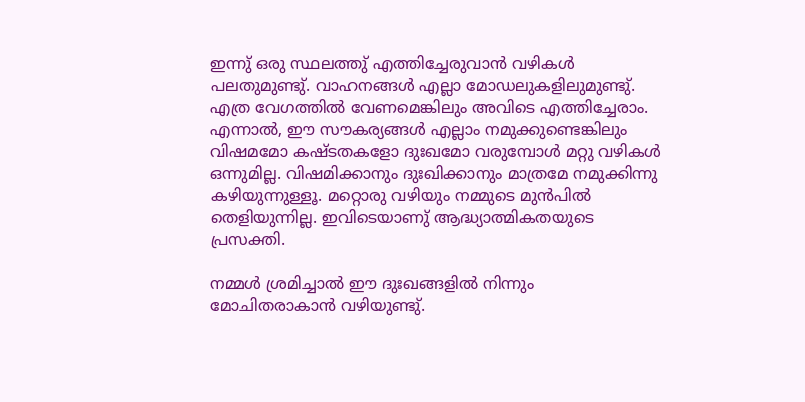ഇന്നു് ഒരു സ്ഥലത്തു് എത്തിച്ചേരുവാന്‍ വഴികള്‍ പലതുമുണ്ടു്. വാഹനങ്ങള്‍ എല്ലാ മോഡലുകളിലുമുണ്ടു്. എത്ര വേഗത്തില്‍ വേണമെങ്കിലും അവിടെ എത്തിച്ചേരാം. എന്നാല്‍, ഈ സൗകര്യങ്ങള്‍ എല്ലാം നമുക്കുണ്ടെങ്കിലും വിഷമമോ കഷ്ടതകളോ ദുഃഖമോ വരുമ്പോള്‍ മറ്റു വഴികള്‍ ഒന്നുമില്ല. വിഷമിക്കാനും ദുഃഖിക്കാനും മാത്രമേ നമുക്കിന്നു കഴിയുന്നുള്ളൂ. മറ്റൊരു വഴിയും നമ്മുടെ മുന്‍പില്‍ തെളിയുന്നില്ല. ഇവിടെയാണു് ആദ്ധ്യാത്മികതയുടെ പ്രസക്തി.

നമ്മള്‍ ശ്രമിച്ചാല്‍ ഈ ദുഃഖങ്ങളില്‍ നിന്നും മോചിതരാകാന്‍ വഴിയുണ്ടു്.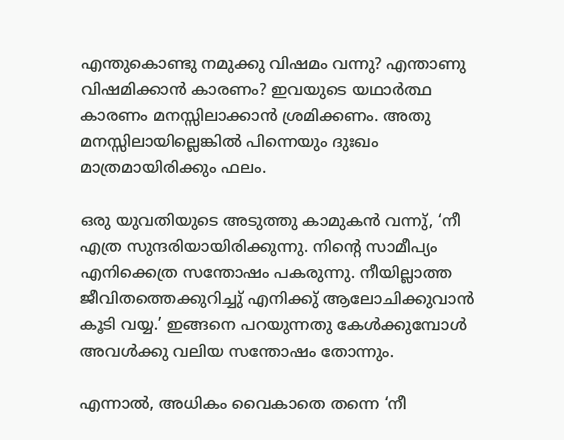എന്തുകൊണ്ടു നമുക്കു വിഷമം വന്നു? എന്താണു വിഷമിക്കാന്‍ കാരണം? ഇവയുടെ യഥാര്‍ത്ഥ കാരണം മനസ്സിലാക്കാന്‍ ശ്രമിക്കണം. അതു മനസ്സിലായില്ലെങ്കില്‍ പിന്നെയും ദുഃഖം മാത്രമായിരിക്കും ഫലം.

ഒരു യുവതിയുടെ അടുത്തു കാമുകന്‍ വന്നു്, ‘നീ എത്ര സുന്ദരിയായിരിക്കുന്നു. നിന്റെ സാമീപ്യം എനിക്കെത്ര സന്തോഷം പകരുന്നു. നീയില്ലാത്ത ജീവിതത്തെക്കുറിച്ചു് എനിക്കു് ആലോചിക്കുവാന്‍ കൂടി വയ്യ.’ ഇങ്ങനെ പറയുന്നതു കേള്‍ക്കുമ്പോള്‍ അവള്‍ക്കു വലിയ സന്തോഷം തോന്നും.

എന്നാല്‍, അധികം വൈകാതെ തന്നെ ‘നീ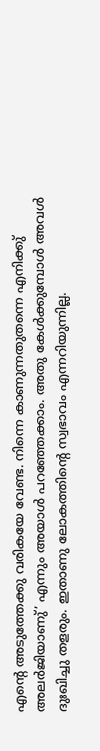എന്റെ അടുത്തേക്കു വരികയേ വേണ്ട. നിന്നെ കാണുന്നതുതന്നെ എനിക്കു് അലര്‍ജിയാണു്’ എന്നും അയാള്‍ പറഞ്ഞേക്കാം. അതു കേള്‍ക്കുമ്പോള്‍ അവള്‍ ദുഃഖിച്ചു തളരും. ഇതാണു ലോകത്തിന്റെ സ്വഭാവം എന്നറിയുന്നില്ല.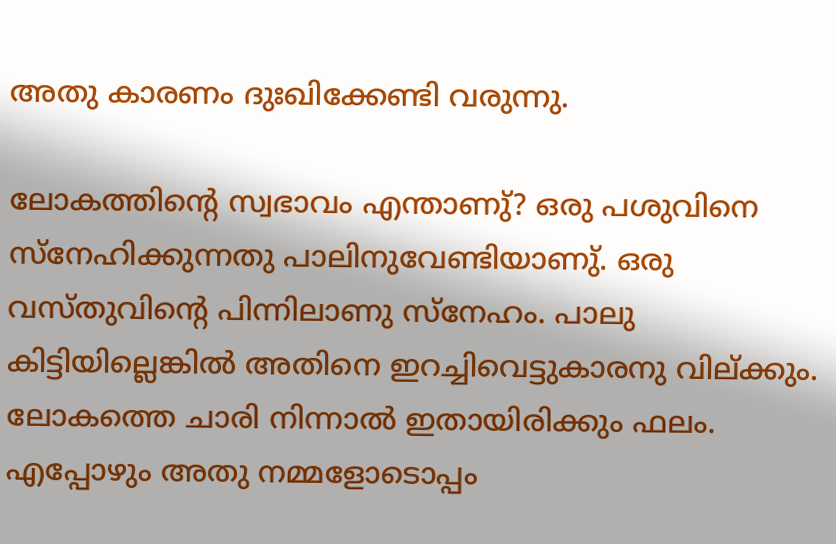അതു കാരണം ദുഃഖിക്കേണ്ടി വരുന്നു.

ലോകത്തിന്റെ സ്വഭാവം എന്താണു്? ഒരു പശുവിനെ സ്നേഹിക്കുന്നതു പാലിനുവേണ്ടിയാണു്. ഒരു വസ്തുവിന്റെ പിന്നിലാണു സ്നേഹം. പാലു കിട്ടിയില്ലെങ്കില്‍ അതിനെ ഇറച്ചിവെട്ടുകാരനു വില്ക്കും. ലോകത്തെ ചാരി നിന്നാല്‍ ഇതായിരിക്കും ഫലം. എപ്പോഴും അതു നമ്മളോടൊപ്പം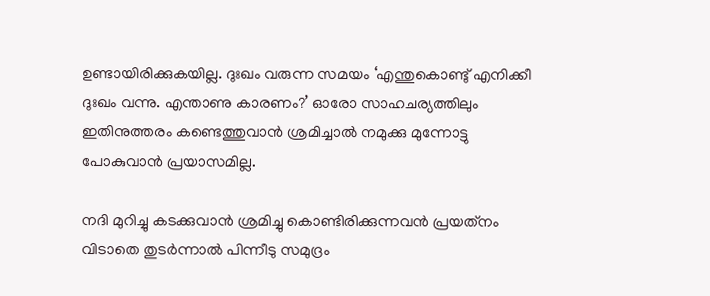ഉണ്ടായിരിക്കുകയില്ല. ദുഃഖം വരുന്ന സമയം ‘എന്തുകൊണ്ടു് എനിക്കീ ദുഃഖം വന്നു. എന്താണു കാരണം?’ ഓരോ സാഹചര്യത്തിലും ഇതിനുത്തരം കണ്ടെത്തുവാന്‍ ശ്രമിച്ചാല്‍ നമുക്കു മുന്നോട്ടു പോകുവാന്‍ പ്രയാസമില്ല.

നദി മുറിച്ചു കടക്കുവാന്‍ ശ്രമിച്ചു കൊണ്ടിരിക്കുന്നവന്‍ പ്രയത്‌നം വിടാതെ തുടര്‍ന്നാല്‍ പിന്നീടു സമുദ്രം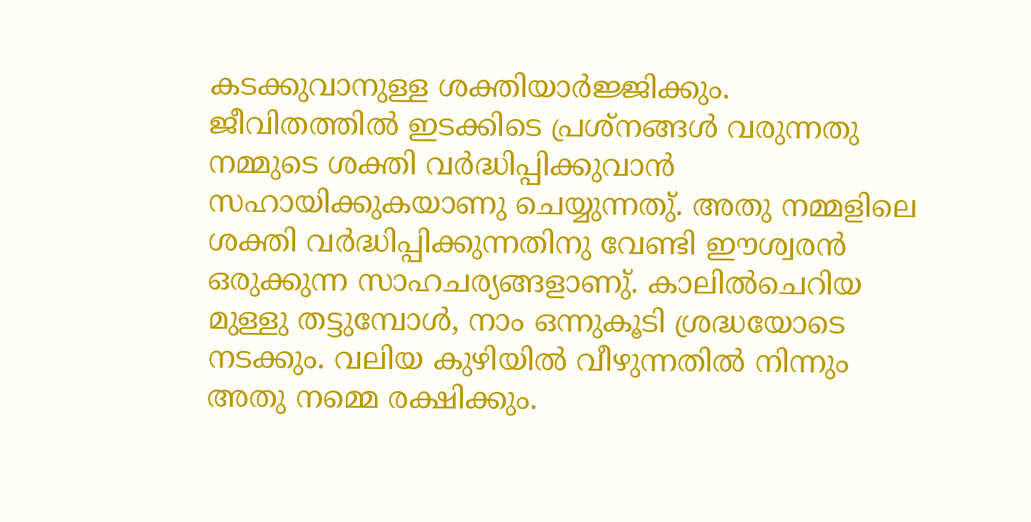കടക്കുവാനുള്ള ശക്തിയാര്‍ജ്ജിക്കും.  ജീവിതത്തില്‍ ഇടക്കിടെ പ്രശ്‌നങ്ങള്‍ വരുന്നതു നമ്മുടെ ശക്തി വര്‍ദ്ധിപ്പിക്കുവാന്‍ സഹായിക്കുകയാണു ചെയ്യുന്നതു്. അതു നമ്മളിലെ ശക്തി വര്‍ദ്ധിപ്പിക്കുന്നതിനു വേണ്ടി ഈശ്വരന്‍ ഒരുക്കുന്ന സാഹചര്യങ്ങളാണു്. കാലില്‍ചെറിയ മുള്ളു തട്ടുമ്പോള്‍, നാം ഒന്നുകൂടി ശ്രദ്ധയോടെ നടക്കും. വലിയ കുഴിയില്‍ വീഴുന്നതില്‍ നിന്നും അതു നമ്മെ രക്ഷിക്കും.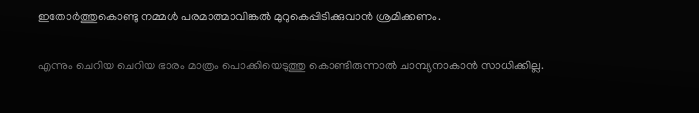ഇതോര്‍ത്തുകൊണ്ടു നമ്മള്‍ പരമാത്മാവിങ്കല്‍ മുറുകെപ്പിടിക്കുവാന്‍ ശ്രമിക്കണം.

എന്നും ചെറിയ ചെറിയ ഭാരം മാത്രം പൊക്കിയെടുത്തു കൊണ്ടിരുന്നാല്‍ ചാമ്പ്യനാകാന്‍ സാധിക്കില്ല.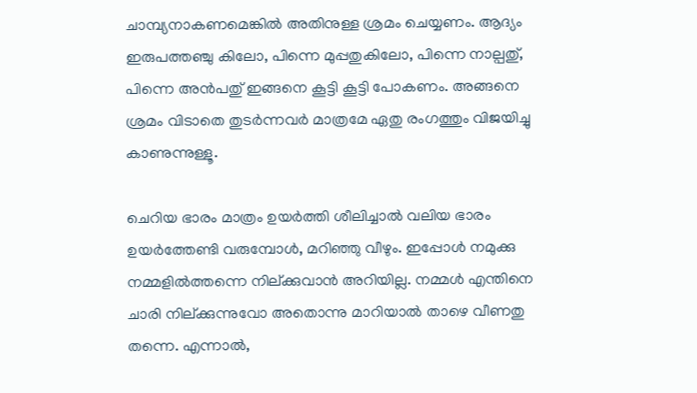ചാമ്പ്യനാകണമെങ്കില്‍ അതിനുള്ള ശ്രമം ചെയ്യണം. ആദ്യം ഇരുപത്തഞ്ചു കിലോ, പിന്നെ മുപ്പതുകിലോ, പിന്നെ നാല്പതു്, പിന്നെ അന്‍പതു് ഇങ്ങനെ കൂട്ടി കൂട്ടി പോകണം. അങ്ങനെ ശ്രമം വിടാതെ തുടര്‍ന്നവര്‍ മാത്രമേ ഏതു രംഗത്തും വിജയിച്ചു കാണുന്നുള്ളൂ.

ചെറിയ ഭാരം മാത്രം ഉയര്‍ത്തി ശീലിച്ചാല്‍ വലിയ ഭാരം ഉയര്‍ത്തേണ്ടി വരുമ്പോള്‍, മറിഞ്ഞു വീഴും. ഇപ്പോള്‍ നമുക്കു നമ്മളില്‍ത്തന്നെ നില്ക്കുവാന്‍ അറിയില്ല. നമ്മള്‍ എന്തിനെ ചാരി നില്ക്കുന്നുവോ അതൊന്നു മാറിയാല്‍ താഴെ വീണതു തന്നെ. എന്നാല്‍,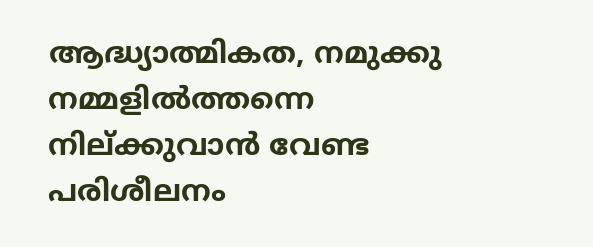ആദ്ധ്യാത്മികത, നമുക്കു നമ്മളില്‍ത്തന്നെ നില്ക്കുവാന്‍ വേണ്ട പരിശീലനം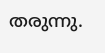തരുന്നു.